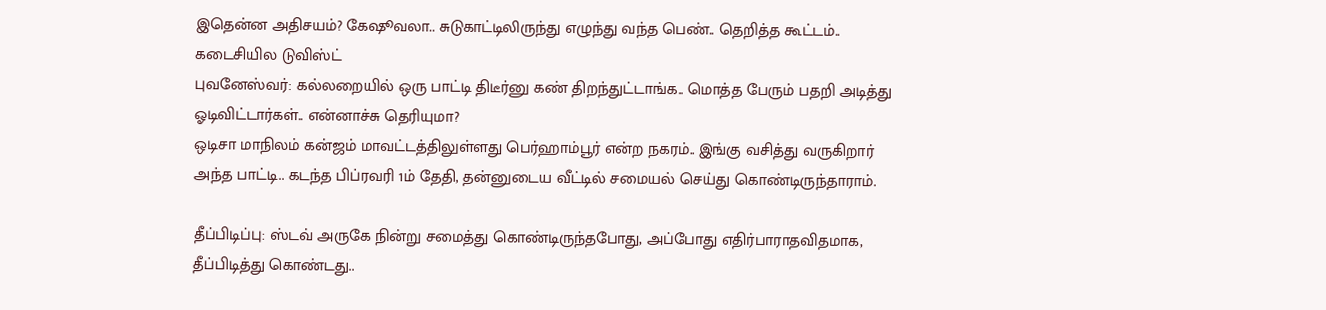இதென்ன அதிசயம்? கேஷூவலா.. சுடுகாட்டிலிருந்து எழுந்து வந்த பெண்.. தெறித்த கூட்டம்.. கடைசியில டுவிஸ்ட்
புவனேஸ்வர்: கல்லறையில் ஒரு பாட்டி திடீர்னு கண் திறந்துட்டாங்க.. மொத்த பேரும் பதறி அடித்து ஓடிவிட்டார்கள்.. என்னாச்சு தெரியுமா?
ஒடிசா மாநிலம் கன்ஜம் மாவட்டத்திலுள்ளது பெர்ஹாம்பூர் என்ற நகரம்.. இங்கு வசித்து வருகிறார் அந்த பாட்டி.. கடந்த பிப்ரவரி 1ம் தேதி, தன்னுடைய வீட்டில் சமையல் செய்து கொண்டிருந்தாராம்.

தீப்பிடிப்பு: ஸ்டவ் அருகே நின்று சமைத்து கொண்டிருந்தபோது, அப்போது எதிர்பாராதவிதமாக, தீப்பிடித்து கொண்டது..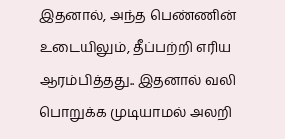இதனால், அந்த பெண்ணின் உடையிலும், தீப்பற்றி எரிய ஆரம்பித்தது.. இதனால் வலி பொறுக்க முடியாமல் அலறி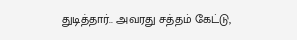துடித்தார்.. அவரது சத்தம் கேட்டு,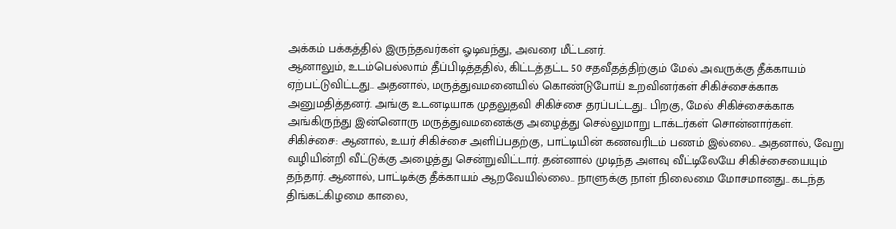அக்கம் பக்கத்தில் இருந்தவர்கள் ஓடிவந்து, அவரை மீட்டனர்.
ஆனாலும், உடம்பெல்லாம் தீப்பிடித்ததில், கிட்டத்தட்ட 50 சதவீதத்திற்கும் மேல் அவருக்கு தீக்காயம் ஏற்பட்டுவிட்டது.. அதனால், மருத்துவமனையில் கொண்டுபோய் உறவினர்கள் சிகிச்சைக்காக அனுமதித்தனர். அங்கு உடனடியாக முதலுதவி சிகிச்சை தரப்பட்டது.. பிறகு, மேல் சிகிச்சைக்காக அங்கிருந்து இன்னொரு மருத்துவமனைக்கு அழைத்து செல்லுமாறு டாக்டர்கள் சொன்னார்கள்.
சிகிச்சை: ஆனால், உயர் சிகிச்சை அளிப்பதற்கு, பாட்டியின் கணவரிடம் பணம் இல்லை.. அதனால், வேறு வழியின்றி வீட்டுக்கு அழைத்து சென்றுவிட்டார். தன்னால் முடிந்த அளவு வீட்டிலேயே சிகிச்சையையும் தந்தார். ஆனால், பாட்டிக்கு தீக்காயம் ஆறவேயில்லை.. நாளுக்கு நாள் நிலைமை மோசமானது.. கடந்த திங்கட்கிழமை காலை,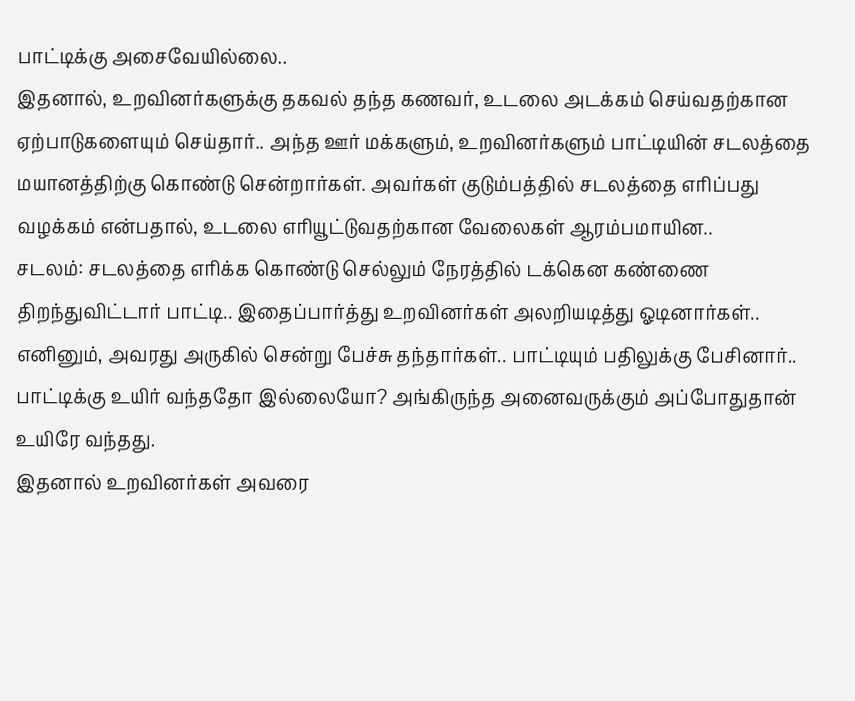பாட்டிக்கு அசைவேயில்லை..
இதனால், உறவினர்களுக்கு தகவல் தந்த கணவர், உடலை அடக்கம் செய்வதற்கான ஏற்பாடுகளையும் செய்தார்.. அந்த ஊர் மக்களும், உறவினர்களும் பாட்டியின் சடலத்தை மயானத்திற்கு கொண்டு சென்றார்கள். அவர்கள் குடும்பத்தில் சடலத்தை எரிப்பது வழக்கம் என்பதால், உடலை எரியூட்டுவதற்கான வேலைகள் ஆரம்பமாயின..
சடலம்: சடலத்தை எரிக்க கொண்டு செல்லும் நேரத்தில் டக்கென கண்ணை திறந்துவிட்டார் பாட்டி.. இதைப்பார்த்து உறவினர்கள் அலறியடித்து ஓடினார்கள்.. எனினும், அவரது அருகில் சென்று பேச்சு தந்தார்கள்.. பாட்டியும் பதிலுக்கு பேசினார்.. பாட்டிக்கு உயிர் வந்ததோ இல்லையோ? அங்கிருந்த அனைவருக்கும் அப்போதுதான் உயிரே வந்தது.
இதனால் உறவினர்கள் அவரை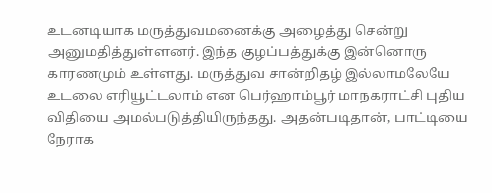உடனடியாக மருத்துவமனைக்கு அழைத்து சென்று அனுமதித்துள்ளனர். இந்த குழப்பத்துக்கு இன்னொரு காரணமும் உள்ளது. மருத்துவ சான்றிதழ் இல்லாமலேயே உடலை எரியூட்டலாம் என பெர்ஹாம்பூர் மாநகராட்சி புதிய விதியை அமல்படுத்தியிருந்தது. அதன்படிதான், பாட்டியை நேராக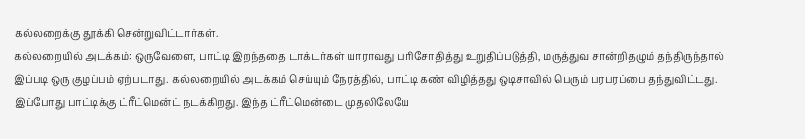கல்லறைக்கு தூக்கி சென்றுவிட்டார்கள்.
கல்லறையில் அடக்கம்: ஒருவேளை, பாட்டி இறந்ததை டாக்டர்கள் யாராவது பரிசோதித்து உறுதிப்படுத்தி, மருத்துவ சான்றிதழும் தந்திருந்தால் இப்படி ஒரு குழப்பம் ஏற்படாது. கல்லறையில் அடக்கம் செய்யும் நேரத்தில், பாட்டி கண் விழித்தது ஒடிசாவில் பெரும் பரபரப்பை தந்துவிட்டது. இப்போது பாட்டிக்கு ட்ரீட்மென்ட் நடக்கிறது. இந்த ட்ரீட்மென்டை முதலிலேயே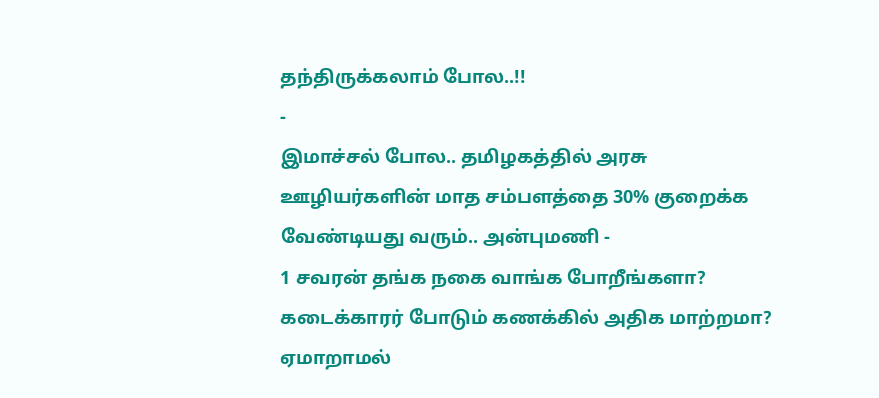தந்திருக்கலாம் போல..!!
-
இமாச்சல் போல.. தமிழகத்தில் அரசு ஊழியர்களின் மாத சம்பளத்தை 30% குறைக்க வேண்டியது வரும்.. அன்புமணி -
1 சவரன் தங்க நகை வாங்க போறீங்களா? கடைக்காரர் போடும் கணக்கில் அதிக மாற்றமா? ஏமாறாமல்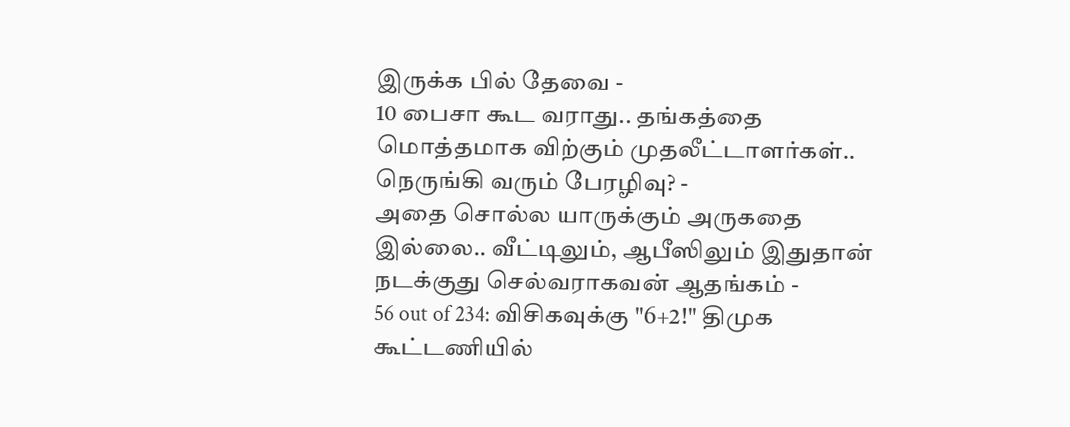இருக்க பில் தேவை -
10 பைசா கூட வராது.. தங்கத்தை மொத்தமாக விற்கும் முதலீட்டாளர்கள்.. நெருங்கி வரும் பேரழிவு? -
அதை சொல்ல யாருக்கும் அருகதை இல்லை.. வீட்டிலும், ஆபீஸிலும் இதுதான் நடக்குது செல்வராகவன் ஆதங்கம் -
56 out of 234: விசிகவுக்கு "6+2!" திமுக கூட்டணியில்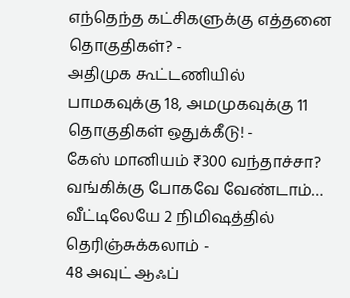எந்தெந்த கட்சிகளுக்கு எத்தனை தொகுதிகள்? -
அதிமுக கூட்டணியில் பாமகவுக்கு 18, அமமுகவுக்கு 11 தொகுதிகள் ஒதுக்கீடு! -
கேஸ் மானியம் ₹300 வந்தாச்சா? வங்கிக்கு போகவே வேண்டாம்… வீட்டிலேயே 2 நிமிஷத்தில் தெரிஞ்சுக்கலாம் -
48 அவுட் ஆஃப்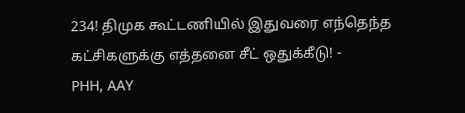234! திமுக கூட்டணியில் இதுவரை எந்தெந்த கட்சிகளுக்கு எத்தனை சீட் ஒதுக்கீடு! -
PHH, AAY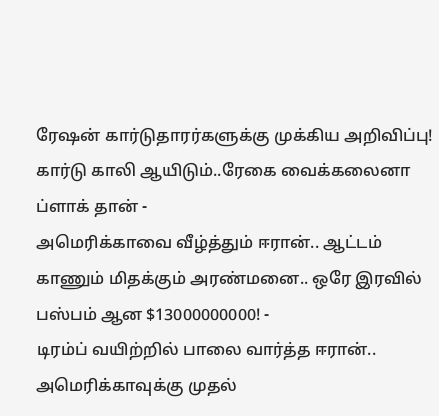ரேஷன் கார்டுதாரர்களுக்கு முக்கிய அறிவிப்பு! கார்டு காலி ஆயிடும்..ரேகை வைக்கலைனா ப்ளாக் தான் -
அமெரிக்காவை வீழ்த்தும் ஈரான்.. ஆட்டம் காணும் மிதக்கும் அரண்மனை.. ஒரே இரவில் பஸ்பம் ஆன $13000000000! -
டிரம்ப் வயிற்றில் பாலை வார்த்த ஈரான்.. அமெரிக்காவுக்கு முதல்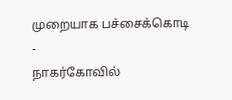முறையாக பச்சைக்கொடி -
நாகர்கோவில்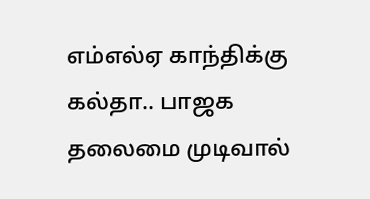எம்எல்ஏ காந்திக்கு கல்தா.. பாஜக தலைமை முடிவால்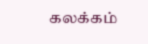கலக்கம்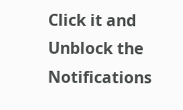Click it and Unblock the Notifications